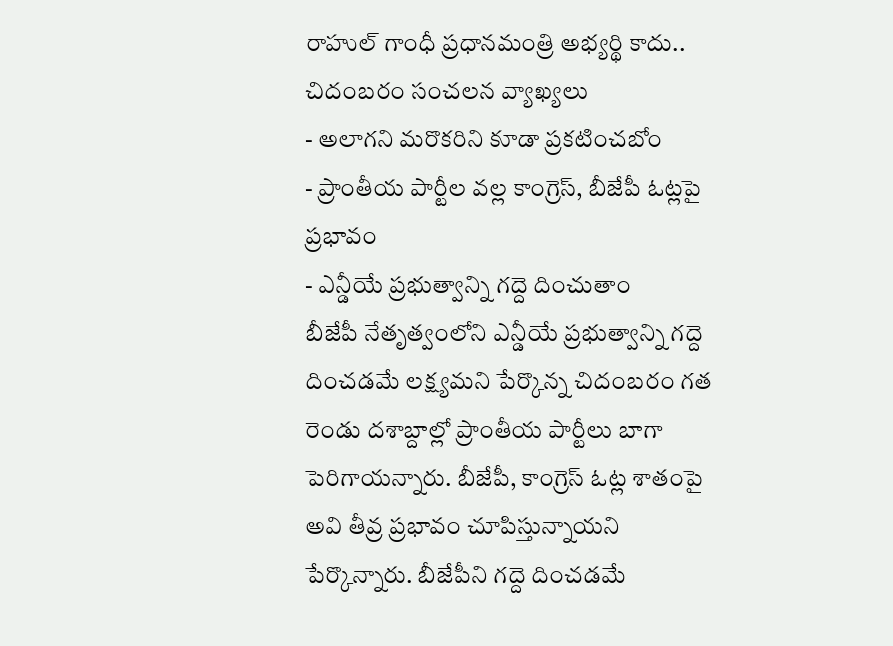రాహుల్ గాంధీ ప్రధానమంత్రి అభ్యర్థి కాదు.. చిదంబరం సంచలన వ్యాఖ్యలు
- అలాగని మరొకరిని కూడా ప్రకటించబోం
- ప్రాంతీయ పార్టీల వల్ల కాంగ్రెస్, బీజేపీ ఓట్లపై ప్రభావం
- ఎన్డీయే ప్రభుత్వాన్ని గద్దె దించుతాం
బీజేపీ నేతృత్వంలోని ఎన్డీయే ప్రభుత్వాన్ని గద్దె దించడమే లక్ష్యమని పేర్కొన్న చిదంబరం గత రెండు దశాబ్దాల్లో ప్రాంతీయ పార్టీలు బాగా పెరిగాయన్నారు. బీజేపీ, కాంగ్రెస్ ఓట్ల శాతంపై అవి తీవ్ర ప్రభావం చూపిస్తున్నాయని పేర్కొన్నారు. బీజేపీని గద్దె దించడమే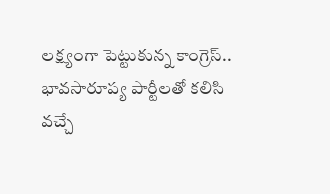లక్ష్యంగా పెట్టుకున్న కాంగ్రెస్.. భావసారూప్య పార్టీలతో కలిసి వచ్చే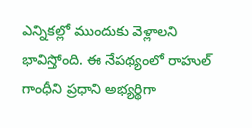ఎన్నికల్లో ముందుకు వెళ్లాలని భావిస్తోంది. ఈ నేపథ్యంలో రాహుల్ గాంధీని ప్రధాని అభ్యర్థిగా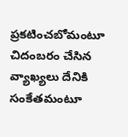ప్రకటించబోమంటూ చిదంబరం చేసిన వ్యాఖ్యలు దేనికి సంకేతమంటూ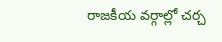రాజకీయ వర్గాల్లో చర్చ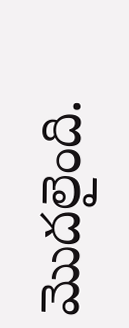మొదలైంది.